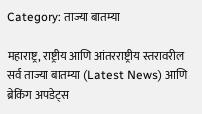Category: ताज्या बातम्या

महाराष्ट्र, राष्ट्रीय आणि आंतरराष्ट्रीय स्तरावरील सर्व ताज्या बातम्या (Latest News) आणि ब्रेकिंग अपडेट्स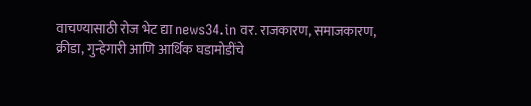वाचण्यासाठी रोज भेट द्या news34.in वर. राजकारण, समाजकारण, क्रीडा, गुन्हेगारी आणि आर्थिक घडामोडींचे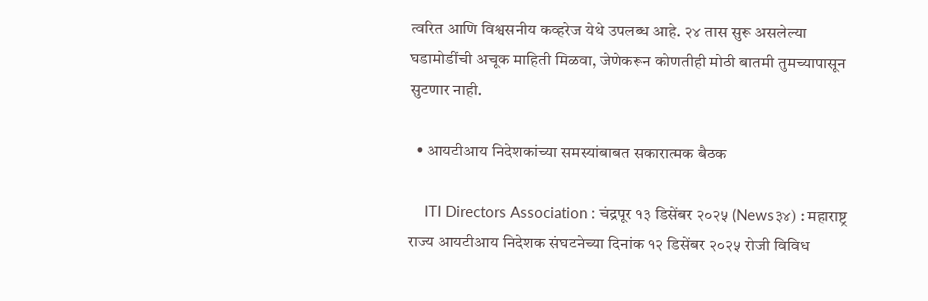त्वरित आणि विश्वसनीय कव्हरेज येथे उपलब्ध आहे. २४ तास सुरू असलेल्या घडामोडींची अचूक माहिती मिळवा, जेणेकरून कोणतीही मोठी बातमी तुमच्यापासून सुटणार नाही.

  • आयटीआय निदेशकांच्या समस्यांबाबत सकारात्मक बैठक

    ITI Directors Association : चंद्रपूर १३ डिसेंबर २०२५ (News३४) : महाराष्ट्र राज्य आयटीआय निदेशक संघटनेच्या दिनांक १२ डिसेंबर २०२५ रोजी विविध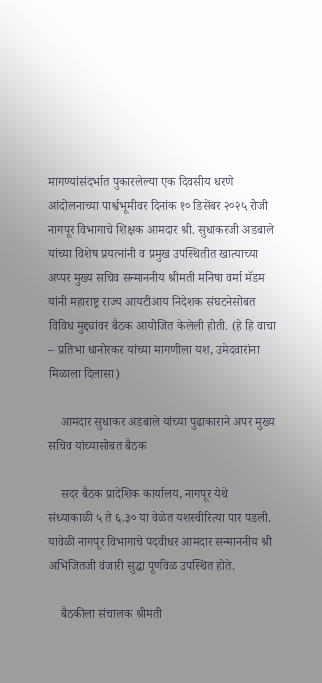मागण्यांसंदर्भात पुकारलेल्या एक दिवसीय धरणे आंदोलनाच्या पार्श्वभूमीवर दिनांक १० डिसेंबर २०२५ रोजी नागपूर विभागाचे शिक्षक आमदार श्री. सुधाकरजी अडबाले यांच्या विशेष प्रयत्नांनी व प्रमुख उपस्थितीत खात्याच्या अप्पर मुख्य सचिव सन्माननीय श्रीमती मनिषा वर्मा मॅडम यांनी महाराष्ट्र राज्य आयटीआय निदेशक संघटनेसोबत विविध मुद्द्यांवर बैठक आयोजित केलेली होती. (हे हि वाचा – प्रतिभा धानोरकर यांच्या मागणीला यश, उमेदवारांना मिळाला दिलासा)

    आमदार सुधाकर अडबाले यांच्या पुढाकाराने अपर मुख्य सचिव यांच्यासोबत बैठक

    सदर बैठक प्रादेशिक कार्यालय, नागपूर येथे संध्याकाळी ५ ते ६.३० या वेळेत यशस्वीरित्या पार पडली. यावेळी नागपूर विभागाचे पदवीधर आमदार सन्माननीय श्री अभिजितजी वंजारी सुद्धा पूर्णवेळ उपस्थित होते.

    बैठकीला संचालक श्रीमती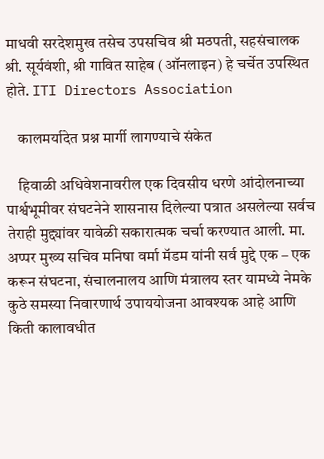माधवी सरदेशमुख तसेच उपसचिव श्री मठपती, सहसंचालक श्री. सूर्यवंशी, श्री गावित साहेब (ऑनलाइन) हे चर्चेत उपस्थित होते. ITI Directors Association

    कालमर्यादेत प्रश्न मार्गी लागण्याचे संकेत

    हिवाळी अधिवेशनावरील एक दिवसीय धरणे आंदोलनाच्या पार्श्वभूमीवर संघटनेने शासनास दिलेल्या पत्रात असलेल्या सर्वच तेराही मुद्द्यांवर यावेळी सकारात्मक चर्चा करण्यात आली. मा. अप्पर मुख्य सचिव मनिषा वर्मा मॅडम यांनी सर्व मुद्दे एक – एक करून संघटना, संचालनालय आणि मंत्रालय स्तर यामध्ये नेमके कुठे समस्या निवारणार्थ उपाययोजना आवश्यक आहे आणि किती कालावधीत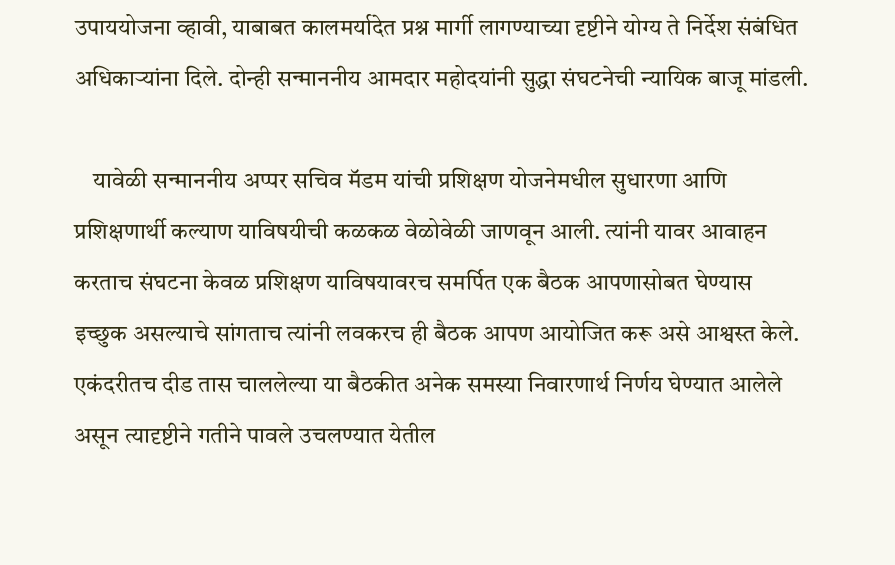उपाययोजना व्हावी, याबाबत कालमर्यादेत प्रश्न मार्गी लागण्याच्या दृष्टीने योग्य ते निर्देश संबंधित अधिकाऱ्यांना दिले. दोन्ही सन्माननीय आमदार महोदयांनी सुद्धा संघटनेची न्यायिक बाजू मांडली.

    यावेळी सन्माननीय अप्पर सचिव मॅडम यांची प्रशिक्षण योजनेमधील सुधारणा आणि प्रशिक्षणार्थी कल्याण याविषयीची कळकळ वेळोवेळी जाणवून आली. त्यांनी यावर आवाहन करताच संघटना केवळ प्रशिक्षण याविषयावरच समर्पित एक बैठक आपणासोबत घेण्यास इच्छुक असल्याचे सांगताच त्यांनी लवकरच ही बैठक आपण आयोजित करू असे आश्वस्त केले. एकंदरीतच दीड तास चाललेल्या या बैठकीत अनेक समस्या निवारणार्थ निर्णय घेण्यात आलेले असून त्यादृष्टीने गतीने पावले उचलण्यात येतील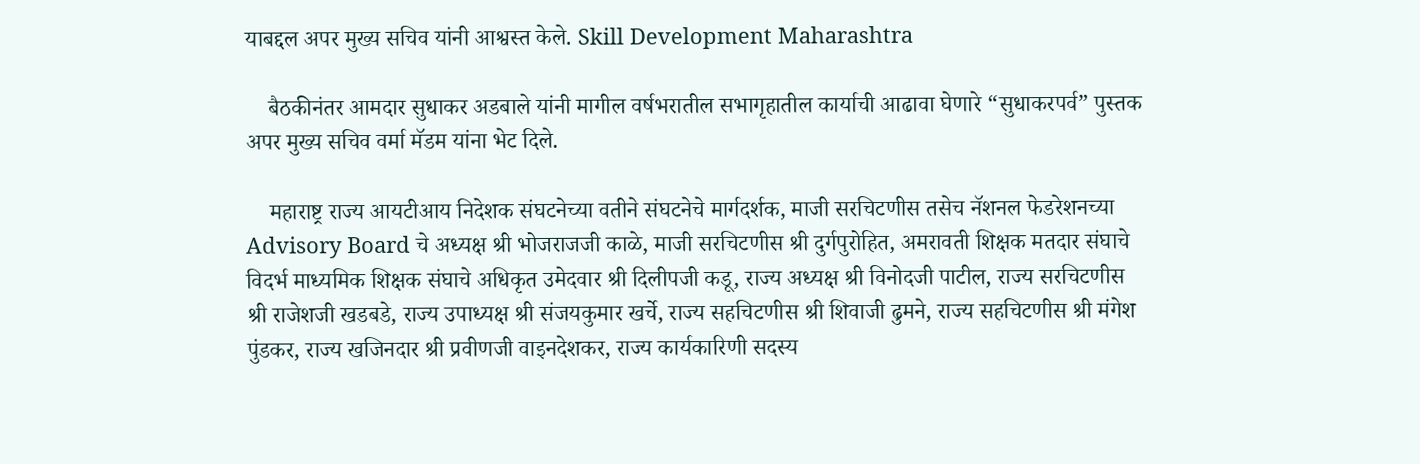याबद्दल अपर मुख्य सचिव यांनी आश्वस्त केले. Skill Development Maharashtra

    बैठकीनंतर आमदार सुधाकर अडबाले यांनी मागील वर्षभरातील सभागृहातील कार्याची आढावा घेणारे “सुधाकरपर्व” पुस्तक अपर मुख्य सचिव वर्मा मॅडम यांना भेट दिले.

    महाराष्ट्र राज्य आयटीआय निदेशक संघटनेच्या वतीने संघटनेचे मार्गदर्शक, माजी सरचिटणीस तसेच नॅशनल फेडरेशनच्या Advisory Board चे अध्यक्ष श्री भोजराजजी काळे, माजी सरचिटणीस श्री दुर्गपुरोहित, अमरावती शिक्षक मतदार संघाचे विदर्भ माध्यमिक शिक्षक संघाचे अधिकृत उमेदवार श्री दिलीपजी कडू, राज्य अध्यक्ष श्री विनोदजी पाटील, राज्य सरचिटणीस श्री राजेशजी खडबडे, राज्य उपाध्यक्ष श्री संजयकुमार खर्चे, राज्य सहचिटणीस श्री शिवाजी ढुमने, राज्य सहचिटणीस श्री मंगेश पुंडकर, राज्य खजिनदार श्री प्रवीणजी वाइनदेशकर, राज्य कार्यकारिणी सदस्य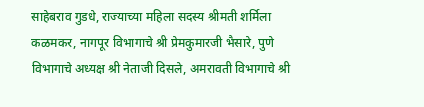साहेबराव गुडधे, राज्याच्या महिला सदस्य श्रीमती शर्मिला कळमकर, नागपूर विभागाचे श्री प्रेमकुमारजी भैसारे, पुणे विभागाचे अध्यक्ष श्री नेताजी दिसले, अमरावती विभागाचे श्री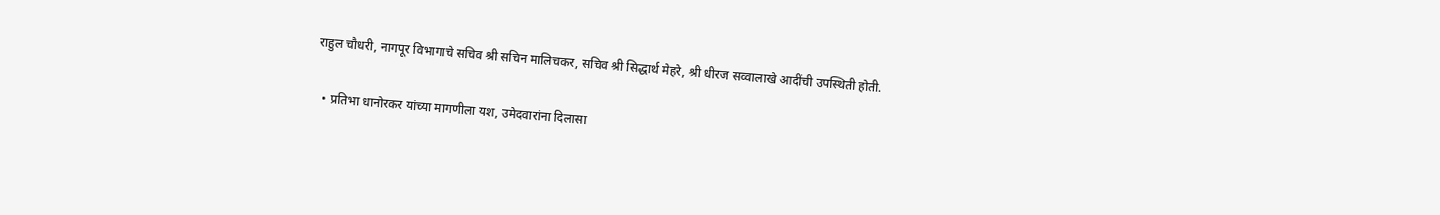राहुल चौधरी, नागपूर विभागाचे सचिव श्री सचिन मालिचकर, सचिव श्री सिद्धार्थ मेहरे, श्री धीरज सव्वालाखे आदींची उपस्थिती होती.

  • प्रतिभा धानोरकर यांच्या मागणीला यश, उमेदवारांना दिलासा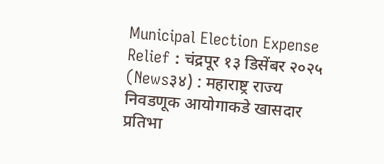Municipal Election Expense Relief : चंद्रपूर १३ डिसेंबर २०२५ (News३४) : महाराष्ट्र राज्य निवडणूक आयोगाकडे खासदार प्रतिभा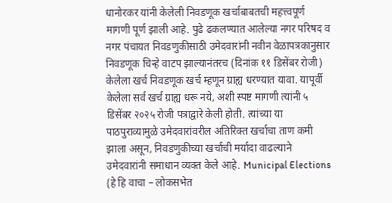धानोरकर यांनी केलेली निवडणूक खर्चाबाबतची महत्त्वपूर्ण मागणी पूर्ण झाली आहे. पुढे ढकलण्यात आलेल्या नगर परिषद व नगर पंचायत निवडणुकीसाठी उमेदवारांनी नवीन वेळापत्रकानुसार निवडणूक चिन्हे वाटप झाल्यानंतरच (दिनांक ११ डिसेंबर रोजी) केलेला खर्च निवडणूक खर्च म्हणून ग्राह्य धरण्यात यावा. यापूर्वी केलेला सर्व खर्च ग्राह्य धरू नये, अशी स्पष्ट मागणी त्यांनी ५ डिसेंबर २०२५ रोजी पत्राद्वारे केली होती. त्यांच्या या पाठपुराव्यामुळे उमेदवारांवरील अतिरिक्त खर्चाचा ताण कमी झाला असून, निवडणुकीच्या खर्चाची मर्यादा वाढल्याने उमेदवारांनी समाधान व्यक्त केले आहे. Municipal Elections (हे हि वाचा – लोकसभेत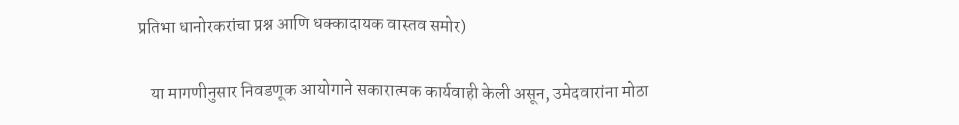प्रतिभा धानोरकरांचा प्रश्न आणि धक्कादायक वास्तव समोर)

    या मागणीनुसार निवडणूक आयोगाने सकारात्मक कार्यवाही केली असून, उमेदवारांना मोठा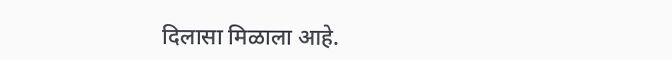दिलासा मिळाला आहे.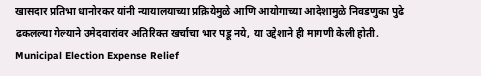खासदार प्रतिभा धानोरकर यांनी न्यायालयाच्या प्रक्रियेमुळे आणि आयोगाच्या आदेशामुळे निवडणुका पुढे ढकलल्या गेल्याने उमेदवारांवर अतिरिक्त खर्चाचा भार पडू नये, या उद्देशाने ही मागणी केली होती. Municipal Election Expense Relief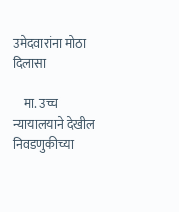उमेदवारांना मोठा दिलासा

    मा. उच्च न्यायालयाने देखील निवडणुकीच्या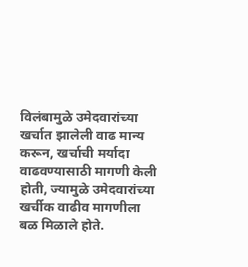विलंबामुळे उमेदवारांच्या खर्चात झालेली वाढ मान्य करून, खर्चाची मर्यादा वाढवण्यासाठी मागणी केली होती, ज्यामुळे उमेदवारांच्या खर्चीक वाढीव मागणीला बळ मिळाले होते.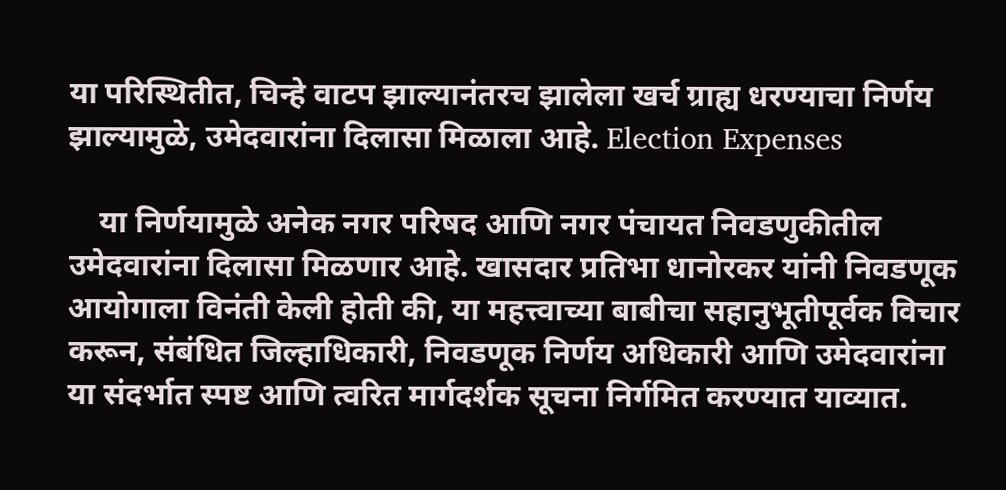या परिस्थितीत, चिन्हे वाटप झाल्यानंतरच झालेला खर्च ग्राह्य धरण्याचा निर्णय झाल्यामुळे, उमेदवारांना दिलासा मिळाला आहे. Election Expenses

    या निर्णयामुळे अनेक नगर परिषद आणि नगर पंचायत निवडणुकीतील उमेदवारांना दिलासा मिळणार आहे. खासदार प्रतिभा धानोरकर यांनी निवडणूक आयोगाला विनंती केली होती की, या महत्त्वाच्या बाबीचा सहानुभूतीपूर्वक विचार करून, संबंधित जिल्हाधिकारी, निवडणूक निर्णय अधिकारी आणि उमेदवारांना या संदर्भात स्पष्ट आणि त्वरित मार्गदर्शक सूचना निर्गमित करण्यात याव्यात.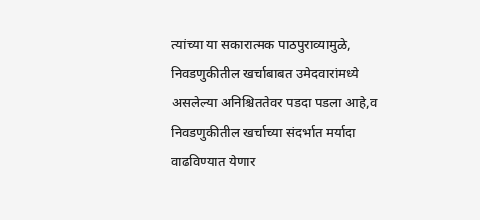त्यांच्या या सकारात्मक पाठपुराव्यामुळे, निवडणुकीतील खर्चाबाबत उमेदवारांमध्ये असलेल्या अनिश्चिततेवर पडदा पडला आहे,व निवडणुकीतील खर्चाच्या संदर्भात मर्यादा वाढविण्यात येणार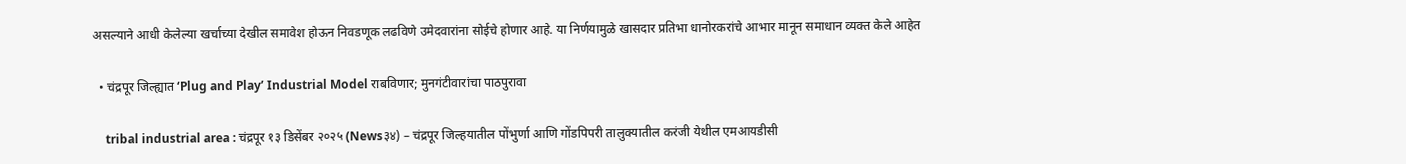असल्याने आधी केलेल्या खर्चाच्या देखील समावेश होऊन निवडणूक लढविणे उमेदवारांना सोईचे होणार आहे. या निर्णयामुळे खासदार प्रतिभा धानोरकरांचे आभार मानून समाधान व्यक्त केले आहेत

  • चंद्रपूर जिल्ह्यात ‘Plug and Play’ Industrial Model राबविणार; मुनगंटीवारांचा पाठपुरावा

    tribal industrial area : चंद्रपूर १३ डिसेंबर २०२५ (News३४) – चंद्रपूर जिल्‍हयातील पोंभुर्णा आणि गोंडपिपरी तालुक्‍यातील करंजी येथील एमआयडीसी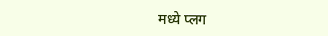मध्‍ये प्‍लग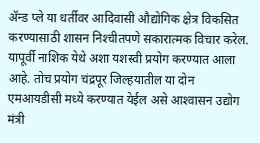ॲन्‍ड प्‍ले या धर्तीवर आदिवासी औद्योगिक क्षेत्र विकसित करण्‍यासाठी शासन निश्‍चीतपणे सकारात्‍मक विचार करेल. यापूर्वी नाशिक येथे अशा यशस्‍वी प्रयोग करण्‍यात आला आहे. तोच प्रयोग चंद्रपूर जिल्‍हयातील या दोन एमआयडीसी मध्‍ये करण्‍यात येईल असे आश्‍वासन उद्योग मंत्री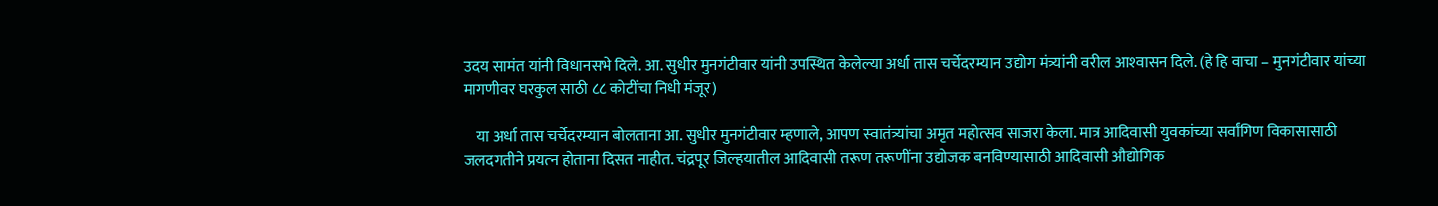उदय सामंत यांनी विधानसभे दिले. आ. सुधीर मुनगंटीवार यांनी उपस्थित केलेल्‍या अर्धा तास चर्चेदरम्‍यान उद्योग मंत्र्यांनी वरील आश्‍वासन दिले. (हे हि वाचा – मुनगंटीवार यांच्या मागणीवर घरकुल साठी ८८ कोटींचा निधी मंजूर)

    या अर्धा तास चर्चेदरम्‍यान बोलताना आ. सुधीर मुनगंटीवार म्‍हणाले, आपण स्‍वातंत्र्यांचा अमृत महोत्‍सव साजरा केला. मात्र आदिवासी युवकांच्‍या सर्वांगिण विकासासाठी जलदगतीने प्रयत्‍न होताना दिसत नाहीत. चंद्रपूर जिल्‍हयातील आदिवासी तरूण तरूणींना उद्योजक बनविण्‍यासाठी आदिवासी औद्योगिक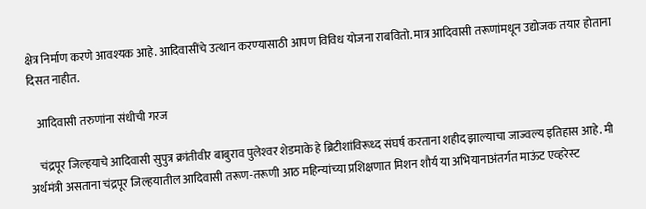क्षेत्र निर्माण करणे आवश्‍यक आहे. आदिवासींचे उत्‍थान करण्‍यासाठी आपण विविध योजना राबवितो. मात्र आदिवासी तरूणांमधून उद्योजक तयार होताना दिसत नाहीत.

    आदिवासी तरुणांना संधीची गरज

    चंद्रपूर जिल्‍हयाचे आदिवासी सुपुत्र क्रांतीवीर बाबुराव पुलेश्‍वर शेडमाके हे ब्रिटीशांविरूध्‍द संघर्ष करताना शहीद झाल्‍याचा जाज्‍वल्‍य इतिहास आहे. मी अर्थमंत्री असताना चंद्रपूर जिल्‍हयातील आदिवासी तरूण-तरूणी आठ महिन्‍यांच्‍या प्रशिक्षणात मिशन शौर्य या अभियानाअंतर्गत माऊंट एव्‍हरेस्‍ट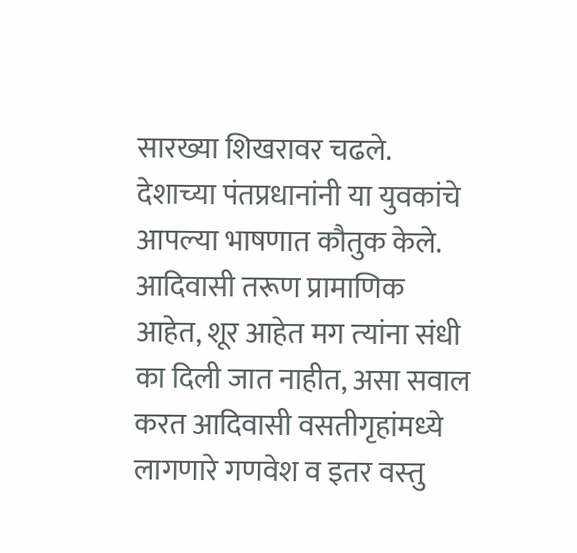सारख्‍या शिखरावर चढले. देशाच्‍या पंतप्रधानांनी या युवकांचे आपल्‍या भाषणात कौतुक केले. आदिवासी तरूण प्रामाणिक आहेत, शूर आहेत मग त्‍यांना संधी का दिली जात नाहीत, असा सवाल करत आदिवासी वसतीगृहांमध्‍ये लागणारे गणवेश व इतर वस्‍तु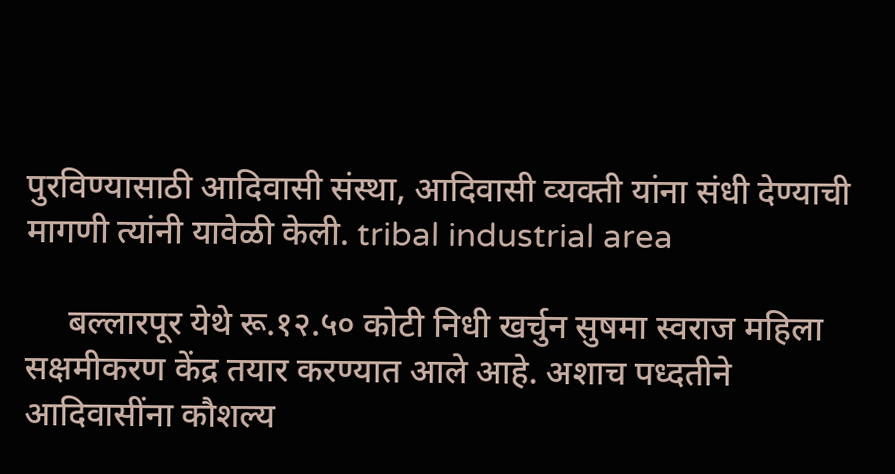पुरविण्‍यासाठी आदिवासी संस्‍था, आदिवासी व्‍यक्‍ती यांना संधी देण्‍याची मागणी त्‍यांनी यावेळी केली. tribal industrial area

     बल्‍लारपूर येथे रू.१२.५० कोटी निधी खर्चुन सुषमा स्‍वराज महिला सक्षमीकरण केंद्र तयार करण्‍यात आले आहे. अशाच पध्‍दतीने आदिवासींना कौशल्‍य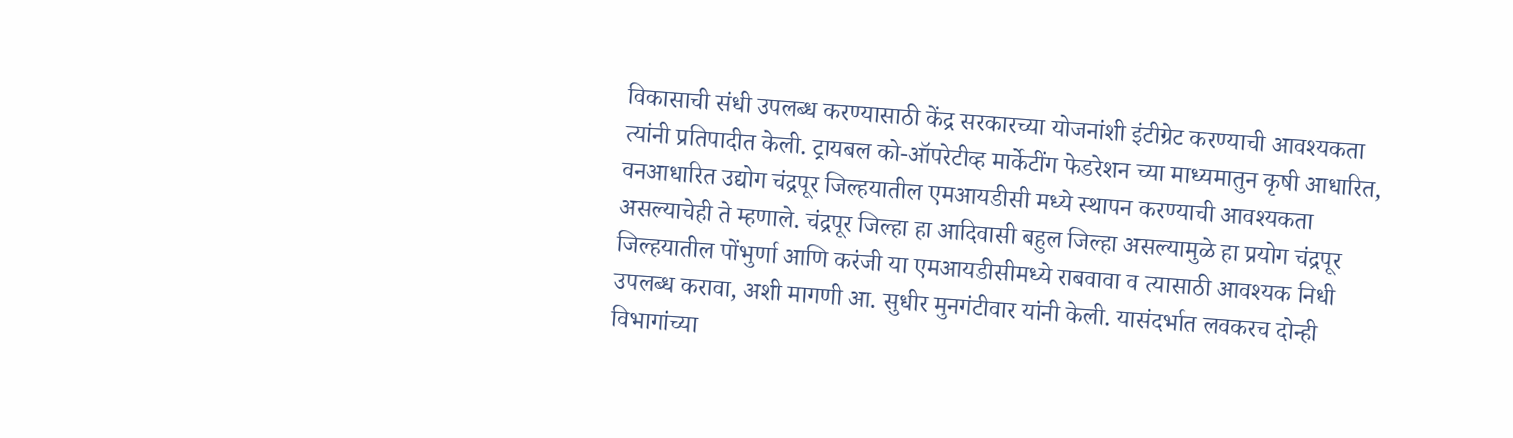विकासाची संधी उपलब्‍ध करण्‍यासाठी केंद्र सरकारच्‍या योजनांशी इंटीग्रेट करण्‍याची आवश्‍यकता त्‍यांनी प्रतिपादीत केली. ट्रायबल को-ऑपरेटीव्‍ह मार्केटींग फेडरेशन च्‍या माध्‍यमातुन कृषी आधारित, वनआधारित उद्योग चंद्रपूर जिल्‍हयातील एमआयडीसी मध्‍ये स्‍थापन करण्‍याची आवश्‍यकता असल्‍याचेही ते म्‍हणाले. चंद्रपूर जिल्‍हा हा आदिवासी बहुल जिल्‍हा असल्‍यामुळे हा प्रयोग चंद्रपूर जिल्‍हयातील पोंभुर्णा आणि करंजी या एमआयडीसीमध्‍ये राबवावा व त्‍यासाठी आवश्‍यक निधी उपलब्‍ध करावा, अशी मागणी आ. सुधीर मुनगंटीवार यांनी केली. यासंदर्भात लवकरच दोन्‍ही विभागांच्‍या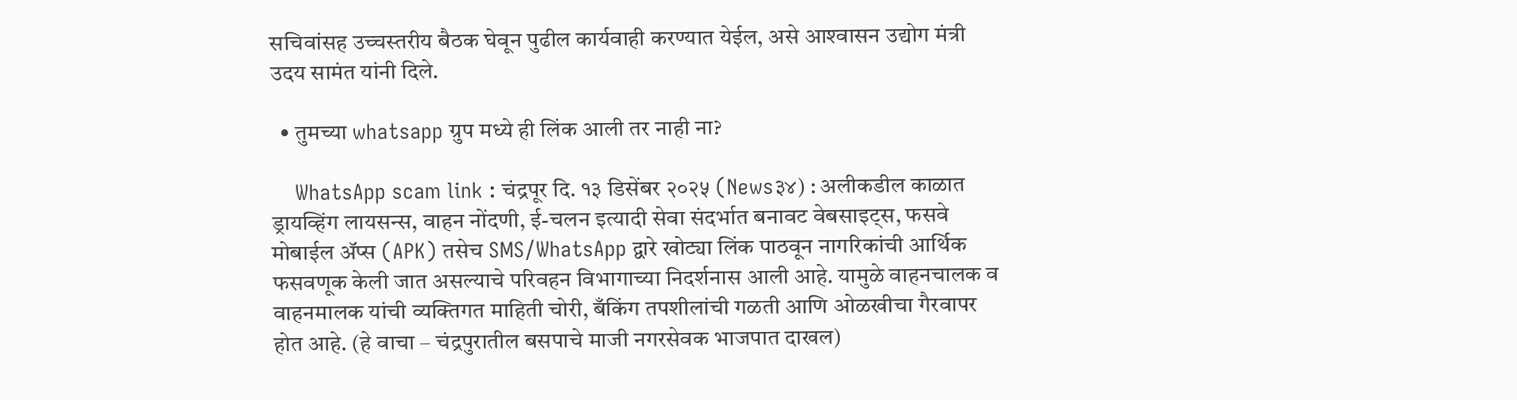सचिवांसह उच्‍चस्‍तरीय बैठक घेवून पुढील कार्यवाही करण्‍यात येईल, असे आश्‍वासन उद्योग मंत्री उदय सामंत यांनी दिले.

  • तुमच्या whatsapp ग्रुप मध्ये ही लिंक आली तर नाही ना?

    WhatsApp scam link : चंद्रपूर दि. १३ डिसेंबर २०२५ (News३४) : अलीकडील काळात ड्रायव्हिंग लायसन्स, वाहन नोंदणी, ई-चलन इत्यादी सेवा संदर्भात बनावट वेबसाइट्स, फसवे मोबाईल ॲप्स (APK) तसेच SMS/WhatsApp द्वारे खोट्या लिंक पाठवून नागरिकांची आर्थिक फसवणूक केली जात असल्याचे परिवहन विभागाच्या निदर्शनास आली आहे. यामुळे वाहनचालक व वाहनमालक यांची व्यक्तिगत माहिती चोरी, बँकिंग तपशीलांची गळती आणि ओळखीचा गैरवापर होत आहे. (हे वाचा – चंद्रपुरातील बसपाचे माजी नगरसेवक भाजपात दाखल)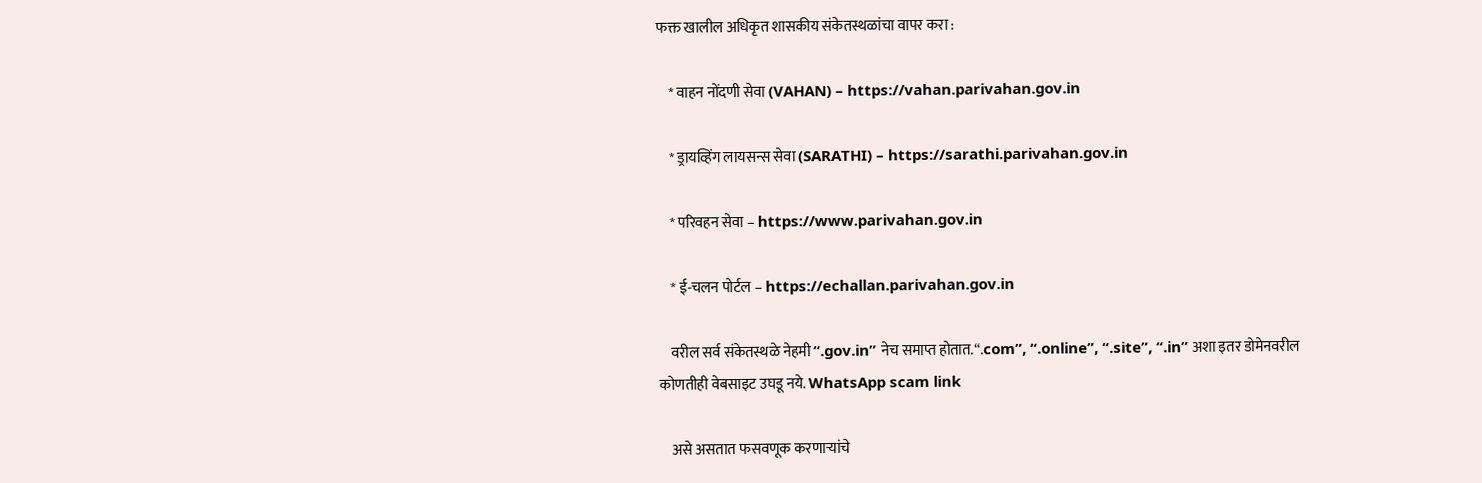फक्त खालील अधिकृत शासकीय संकेतस्थळांचा वापर करा :

    * वाहन नोंदणी सेवा (VAHAN) – https://vahan.parivahan.gov.in

    * ड्रायव्हिंग लायसन्स सेवा (SARATHI) – https://sarathi.parivahan.gov.in

    * परिवहन सेवा – https://www.parivahan.gov.in

    * ई-चलन पोर्टल – https://echallan.parivahan.gov.in

    वरील सर्व संकेतस्थळे नेहमी “.gov.in” नेच समाप्त होतात.“.com”, “.online”, “.site”, “.in” अशा इतर डोमेनवरील कोणतीही वेबसाइट उघडू नये. WhatsApp scam link

    असे असतात फसवणूक करणाऱ्यांचे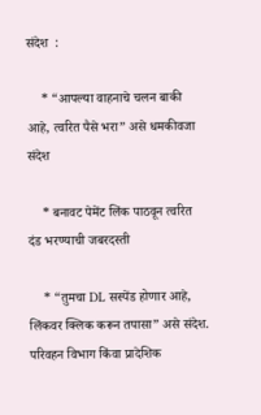संदेश  :

    * “आपल्या वाहनाचे चलन बाकी आहे, त्वरित पैसे भरा” असे धमकीवजा संदेश

    * बनावट पेमेंट लिंक पाठवून त्वरित दंड भरण्याची जबरदस्ती

    * “तुमचा DL सस्पेंड होणार आहे, लिंकवर क्लिक करून तपासा” असे संदेश. परिवहन विभाग किंवा प्रादेशिक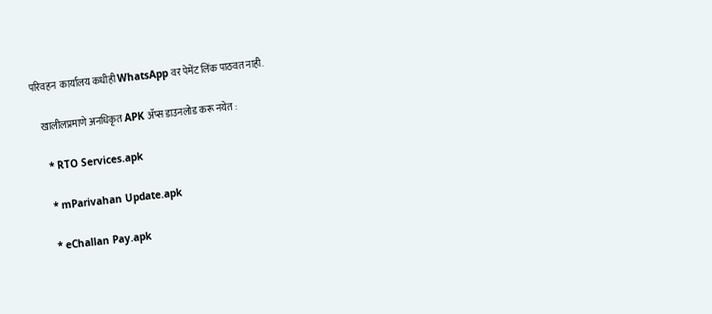परिवहन  कार्यालय कधीही WhatsApp वर पेमेंट लिंक पाठवत नाही.

    खालीलप्रमाणे अनधिकृत APK ॲप्स डाउनलोड करू नयेत :

    * RTO Services.apk

    * mParivahan Update.apk

    * eChallan Pay.apk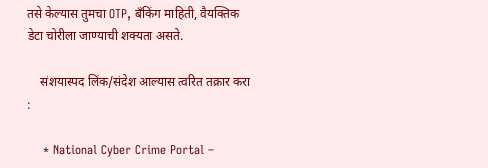तसे केल्यास तुमचा OTP, बँकिंग माहिती, वैयक्तिक डेटा चोरीला जाण्याची शक्यता असते.

    संशयास्पद लिंक/संदेश आल्यास त्वरित तक्रार करा :

    * National Cyber Crime Portal –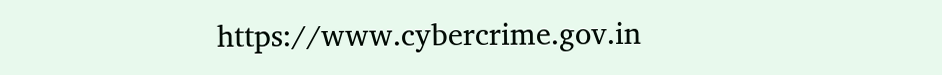https://www.cybercrime.gov.in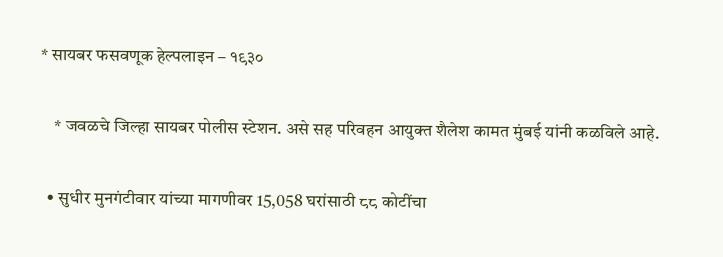* सायबर फसवणूक हेल्पलाइन – १९३०

    * जवळचे जिल्हा सायबर पोलीस स्टेशन. असे सह परिवहन आयुक्त शैलेश कामत मुंबई यांनी कळविले आहे.

  • सुधीर मुनगंटीवार यांच्या मागणीवर 15,058 घरांसाठी ८८ कोटींचा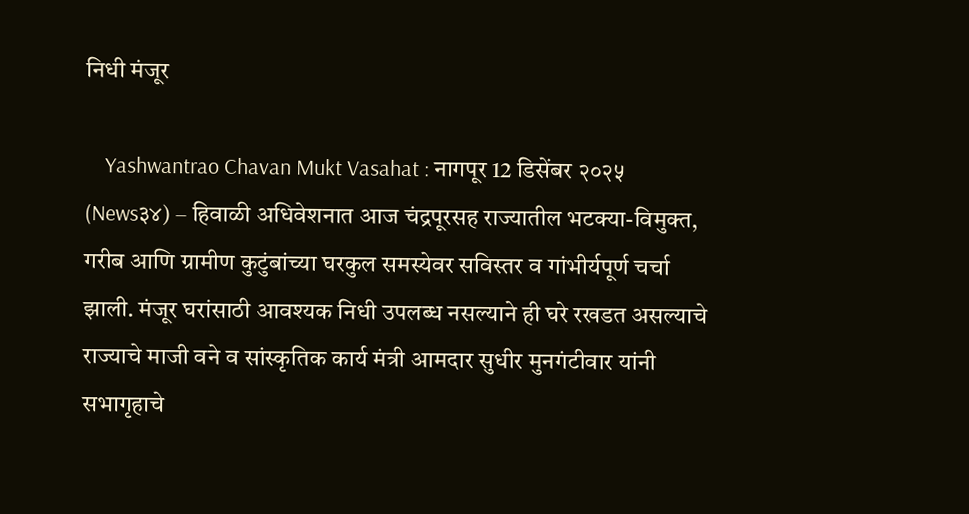निधी मंजूर

    Yashwantrao Chavan Mukt Vasahat : नागपूर 12 डिसेंबर २०२५ (News३४) – हिवाळी अधिवेशनात आज चंद्रपूरसह राज्यातील भटक्या-विमुक्त, गरीब आणि ग्रामीण कुटुंबांच्या घरकुल समस्येवर सविस्तर व गांभीर्यपूर्ण चर्चा झाली. मंजूर घरांसाठी आवश्यक निधी उपलब्ध नसल्याने ही घरे रखडत असल्याचे राज्याचे माजी वने व सांस्कृतिक कार्य मंत्री आमदार सुधीर मुनगंटीवार यांनी सभागृहाचे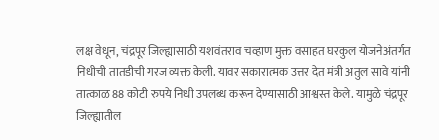लक्ष वेधून, चंद्रपूर जिल्ह्यासाठी यशवंतराव चव्हाण मुक्त वसाहत घरकुल योजनेअंतर्गत निधीची तातडीची गरज व्यक्त केली. यावर सकारात्मक उत्तर देत मंत्री अतुल सावे यांनी तात्काळ 88 कोटी रुपये निधी उपलब्ध करून देण्यासाठी आश्वस्त केले. यामुळे चंद्रपूर जिल्ह्यातील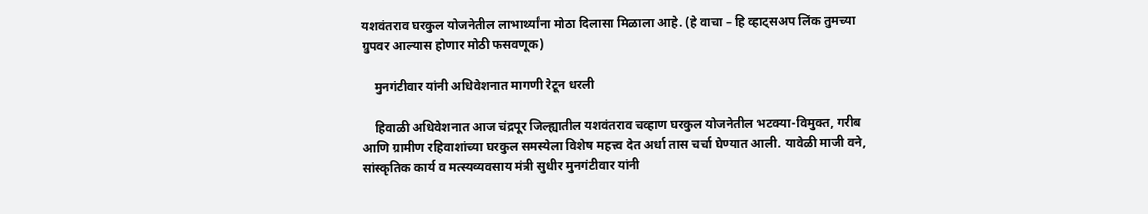यशवंतराव घरकुल योजनेतील लाभार्थ्यांना मोठा दिलासा मिळाला आहे. (हे वाचा – हि व्हाट्सअप लिंक तुमच्या ग्रुपवर आल्यास होणार मोठी फसवणूक)

    मुनगंटीवार यांनी अधिवेशनात मागणी रेटून धरली

    हिवाळी अधिवेशनात आज चंद्रपूर जिल्ह्यातील यशवंतराव चव्हाण घरकुल योजनेतील भटक्या-विमुक्त, गरीब आणि ग्रामीण रहिवाशांच्या घरकुल समस्येला विशेष महत्त्व देत अर्धा तास चर्चा घेण्यात आली. यावेळी माजी वने, सांस्कृतिक कार्य व मत्स्यव्यवसाय मंत्री सुधीर मुनगंटीवार यांनी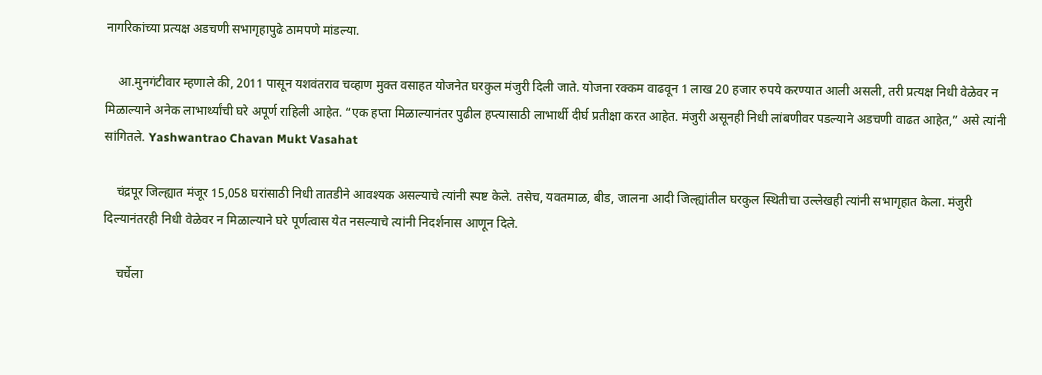नागरिकांच्या प्रत्यक्ष अडचणी सभागृहापुढे ठामपणे मांडल्या.

    आ.मुनगंटीवार म्हणाले की, 2011 पासून यशवंतराव चव्हाण मुक्त वसाहत योजनेत घरकुल मंजुरी दिली जाते. योजना रक्कम वाढवून 1 लाख 20 हजार रुपये करण्यात आली असली, तरी प्रत्यक्ष निधी वेळेवर न मिळाल्याने अनेक लाभार्थ्यांची घरे अपूर्ण राहिली आहेत. “एक हप्ता मिळाल्यानंतर पुढील हप्त्यासाठी लाभार्थी दीर्घ प्रतीक्षा करत आहेत. मंजुरी असूनही निधी लांबणीवर पडल्याने अडचणी वाढत आहेत,” असे त्यांनी सांगितले. Yashwantrao Chavan Mukt Vasahat

    चंद्रपूर जिल्ह्यात मंजूर 15,058 घरांसाठी निधी तातडीने आवश्यक असल्याचे त्यांनी स्पष्ट केले. तसेच, यवतमाळ, बीड, जालना आदी जिल्ह्यांतील घरकुल स्थितीचा उल्लेखही त्यांनी सभागृहात केला. मंजुरी दिल्यानंतरही निधी वेळेवर न मिळाल्याने घरे पूर्णत्वास येत नसल्याचे त्यांनी निदर्शनास आणून दिले.

    चर्चेला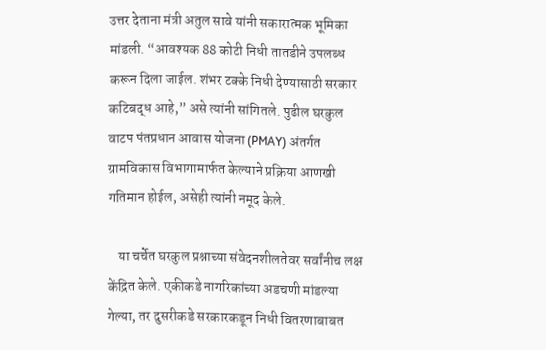उत्तर देताना मंत्री अतुल सावे यांनी सकारात्मक भूमिका मांडली. “आवश्यक 88 कोटी निधी तातडीने उपलब्ध करून दिला जाईल. शंभर टक्के निधी देण्यासाठी सरकार कटिबद्ध आहे,” असे त्यांनी सांगितले. पुढील घरकुल वाटप पंतप्रधान आवास योजना (PMAY) अंतर्गत ग्रामविकास विभागामार्फत केल्याने प्रक्रिया आणखी गतिमान होईल, असेही त्यांनी नमूद केले.

    या चर्चेत घरकुल प्रश्नाच्या संवेदनशीलतेवर सर्वांनीच लक्ष केंद्रित केले. एकीकडे नागरिकांच्या अडचणी मांडल्या गेल्या, तर दुसरीकडे सरकारकडून निधी वितरणाबाबत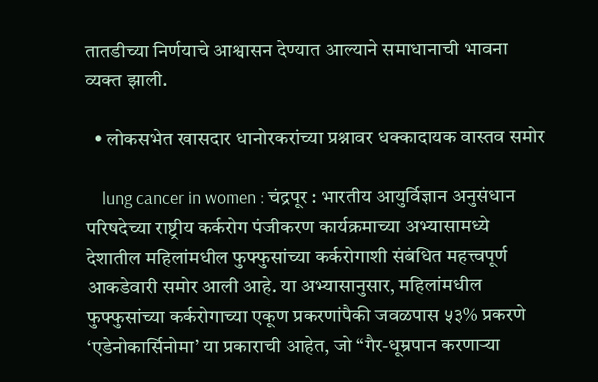तातडीच्या निर्णयाचे आश्वासन देण्यात आल्याने समाधानाची भावना व्यक्त झाली.

  • लोकसभेत खासदार धानोरकरांच्या प्रश्नावर धक्कादायक वास्तव समोर

    lung cancer in women : चंद्रपूर : भारतीय आयुर्विज्ञान अनुसंधान परिषदेच्या राष्ट्रीय कर्करोग पंजीकरण कार्यक्रमाच्या अभ्यासामध्ये देशातील महिलांमधील फुफ्फुसांच्या कर्करोगाशी संबंधित महत्त्वपूर्ण आकडेवारी समोर आली आहे. या अभ्यासानुसार, महिलांमधील फुफ्फुसांच्या कर्करोगाच्या एकूण प्रकरणांपैकी जवळपास ५३% प्रकरणे ‘एडेनोकार्सिनोमा’ या प्रकाराची आहेत, जो “गैर-धूम्रपान करणाऱ्या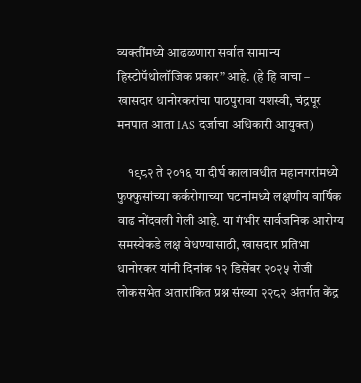व्यक्तींमध्ये आढळणारा सर्वात सामान्य हिस्टोपॅथोलॉजिक प्रकार” आहे. (हे हि वाचा – खासदार धानोरकरांचा पाठपुरावा यशस्वी, चंद्रपूर मनपात आता IAS दर्जाचा अधिकारी आयुक्त)

    १९८२ ते २०१६ या दीर्घ कालावधीत महानगरांमध्ये फुफ्फुसांच्या कर्करोगाच्या घटनांमध्ये लक्षणीय वार्षिक वाढ नोंदवली गेली आहे. या गंभीर सार्वजनिक आरोग्य समस्येकडे लक्ष वेधण्यासाठी, खासदार प्रतिभा धानोरकर यांनी दिनांक १२ डिसेंबर २०२५ रोजी लोकसभेत अतारांकित प्रश्न संख्या २२८२ अंतर्गत केंद्र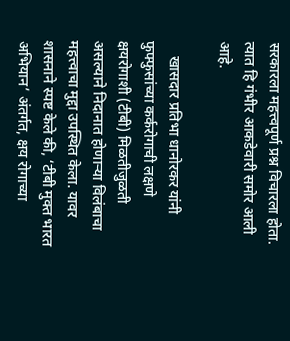सरकारला महत्त्वपूर्ण प्रश्न विचारला होता. त्यात हि गंभीर आकडेवारी समोर आली आहे.

    खासदार प्रतिभा धानोरकर यांनी फुफ्फुसांच्या कर्करोगाची लक्षणे क्षयरोगाशी (टीबी) मिळतीजुळती असल्याने निदानात होणाऱ्या विलंबाचा महत्त्वाचा मुद्दा उपस्थित केला. यावर शासनाने स्पष्ट केले की, ‘टीबी मुक्त भारत अभियान’ अंतर्गत, क्षय रोगाच्या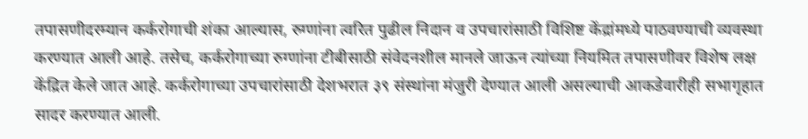तपासणीदरम्यान कर्करोगाची शंका आल्यास, रुग्णांना त्वरित पुढील निदान व उपचारांसाठी विशिष्ट केंद्रांमध्ये पाठवण्याची व्यवस्था करण्यात आली आहे. तसेच, कर्करोगाच्या रुग्णांना टीबीसाठी संवेदनशील मानले जाऊन त्यांच्या नियमित तपासणीवर विशेष लक्ष केंद्रित केले जात आहे. कर्करोगाच्या उपचारांसाठी देशभरात ३९ संस्थांना मंजुरी देण्यात आली असल्याची आकडेवारीही सभागृहात सादर करण्यात आली.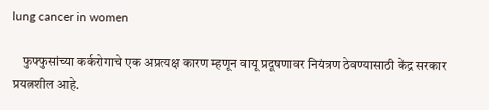lung cancer in women

    फुफ्फुसांच्या कर्करोगाचे एक अप्रत्यक्ष कारण म्हणून वायू प्रदूषणावर नियंत्रण ठेवण्यासाठी केंद्र सरकार प्रयत्नशील आहे.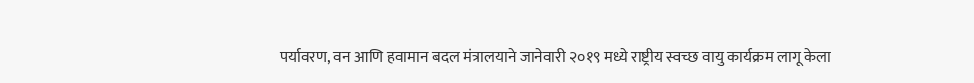पर्यावरण, वन आणि हवामान बदल मंत्रालयाने जानेवारी २०१९ मध्ये राष्ट्रीय स्वच्छ वायु कार्यक्रम लागू केला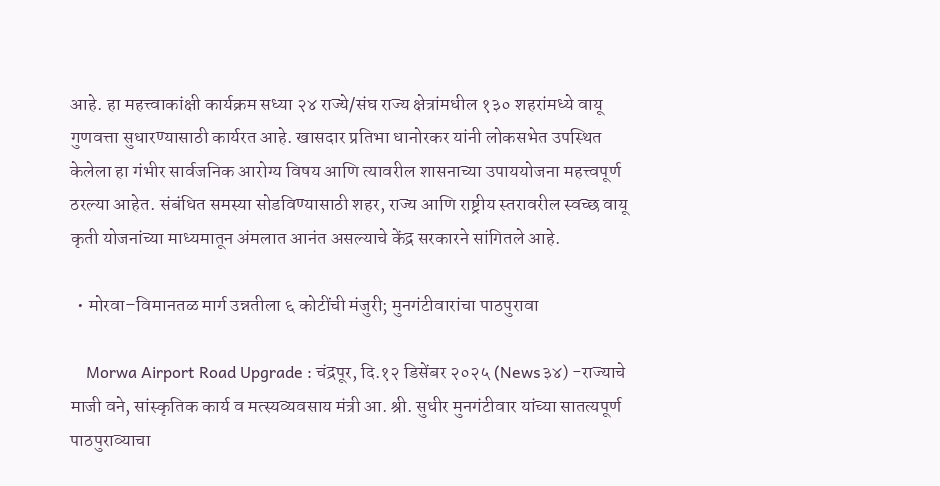आहे. हा महत्त्वाकांक्षी कार्यक्रम सध्या २४ राज्ये/संघ राज्य क्षेत्रांमधील १३० शहरांमध्ये वायू गुणवत्ता सुधारण्यासाठी कार्यरत आहे. खासदार प्रतिभा धानोरकर यांनी लोकसभेत उपस्थित केलेला हा गंभीर सार्वजनिक आरोग्य विषय आणि त्यावरील शासनाच्या उपाययोजना महत्त्वपूर्ण ठरल्या आहेत. संबंधित समस्या सोडविण्यासाठी शहर, राज्य आणि राष्ट्रीय स्तरावरील स्वच्छ वायू कृती योजनांच्या माध्यमातून अंमलात आनंत असल्याचे केंद्र सरकारने सांगितले आहे.

  • मोरवा–विमानतळ मार्ग उन्नतीला ६ कोटींची मंजुरी; मुनगंटीवारांचा पाठपुरावा

    Morwa Airport Road Upgrade : चंद्रपूर, दि.१२ डिसेंबर २०२५ (News३४) -राज्याचे माजी वने, सांस्कृतिक कार्य व मत्स्यव्यवसाय मंत्री आ. श्री. सुधीर मुनगंटीवार यांच्या सातत्यपूर्ण पाठपुराव्याचा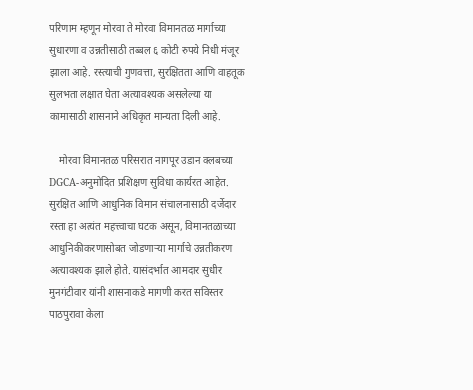परिणाम म्हणून मोरवा ते मोरवा विमानतळ मार्गाच्या सुधारणा व उन्नतीसाठी तब्बल ६ कोटी रुपये निधी मंजूर झाला आहे. रस्त्याची गुणवत्ता, सुरक्षितता आणि वाहतूक सुलभता लक्षात घेता अत्यावश्यक असलेल्या या कामासाठी शासनाने अधिकृत मान्यता दिली आहे.

    मोरवा विमानतळ परिसरात नागपूर उडान क्लबच्या DGCA-अनुमोदित प्रशिक्षण सुविधा कार्यरत आहेत. सुरक्षित आणि आधुनिक विमान संचालनासाठी दर्जेदार रस्ता हा अत्यंत महत्त्वाचा घटक असून, विमानतळाच्या आधुनिकीकरणासोबत जोडणाऱ्या मार्गाचे उन्नतीकरण अत्यावश्यक झाले होते. यासंदर्भात आमदार सुधीर मुनगंटीवार यांनी शासनाकडे मागणी करत सविस्तर पाठपुरावा केला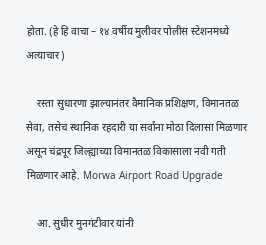होता. (हे हि वाचा – १४ वर्षीय मुलीवर पोलीस स्टेशनमध्ये अत्याचार)

    रस्ता सुधारणा झाल्यानंतर वैमानिक प्रशिक्षण, विमानतळ सेवा, तसेच स्थानिक रहदारी या सर्वांना मोठा दिलासा मिळणार असून चंद्रपूर जिल्ह्याच्या विमानतळ विकासाला नवी गती मिळणार आहे. Morwa Airport Road Upgrade

    आ. सुधीर मुनगंटीवार यांनी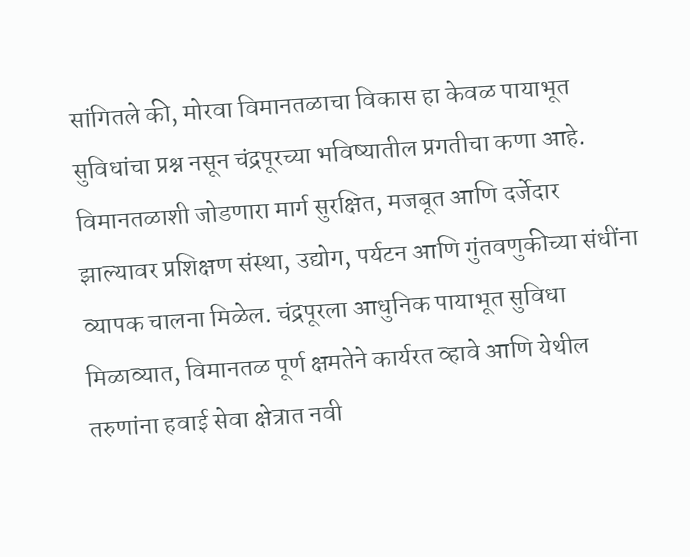सांगितले की, मोरवा विमानतळाचा विकास हा केवळ पायाभूत सुविधांचा प्रश्न नसून चंद्रपूरच्या भविष्यातील प्रगतीचा कणा आहे. विमानतळाशी जोडणारा मार्ग सुरक्षित, मजबूत आणि दर्जेदार झाल्यावर प्रशिक्षण संस्था, उद्योग, पर्यटन आणि गुंतवणुकीच्या संधींना व्यापक चालना मिळेल. चंद्रपूरला आधुनिक पायाभूत सुविधा मिळाव्यात, विमानतळ पूर्ण क्षमतेने कार्यरत व्हावे आणि येथील तरुणांना हवाई सेवा क्षेत्रात नवी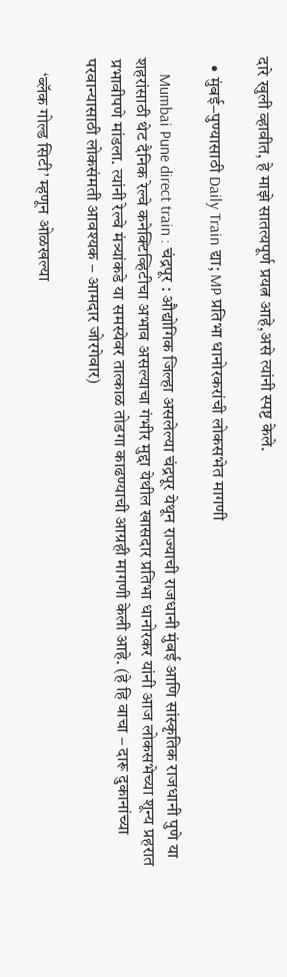दारे खुली व्हावीत, हे माझे सातत्यपूर्ण प्रयत्न आहे,असे त्यांनी स्पष्ट केले.

  • मुंबई–पुण्यासाठी Daily Train द्या; MP प्रतिभा धानोरकरांची लोकसभेत मागणी

    Mumbai Pune direct train : चंद्रपूर : औद्योगिक जिल्हा असलेल्या चंद्रपूर येथून राज्याची राजधानी मुंबई आणि सांस्कृतिक राजधानी पुणे या शहरांसाठी थेट दैनिक रेल्वे कनेक्टिव्हिटीचा अभाव असल्याचा गंभीर मुद्दा येथील खासदार प्रतिभा धानोरकर यांनी आज लोकसभेच्या शून्य प्रहरात प्रभावीपणे मांडला. त्यांनी रेल्वे मंत्र्यांकडे या समस्येवर तात्काळ तोडगा काढण्याची आग्रही मागणी केली आहे. (हे हि वाचा – दारू दुकानांच्या परवान्यासाठी लोकसंमती आवश्यक – आमदार जोरगेवार)

    ‘ब्लॅक गोल्ड सिटी’ म्हणून ओळखल्या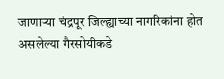जाणाऱ्या चंद्रपूर जिल्ह्याच्या नागरिकांना होत असलेल्या गैरसोयीकडे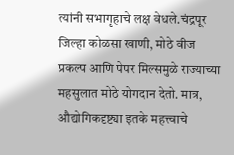त्यांनी सभागृहाचे लक्ष वेधले.चंद्रपूर जिल्हा कोळसा खाणी, मोठे वीज प्रकल्प आणि पेपर मिल्समुळे राज्याच्या महसुलात मोठे योगदान देतो. मात्र, औद्योगिकदृष्ट्या इतके महत्त्वाचे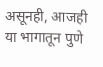असूनही, आजही या भागातून पुणे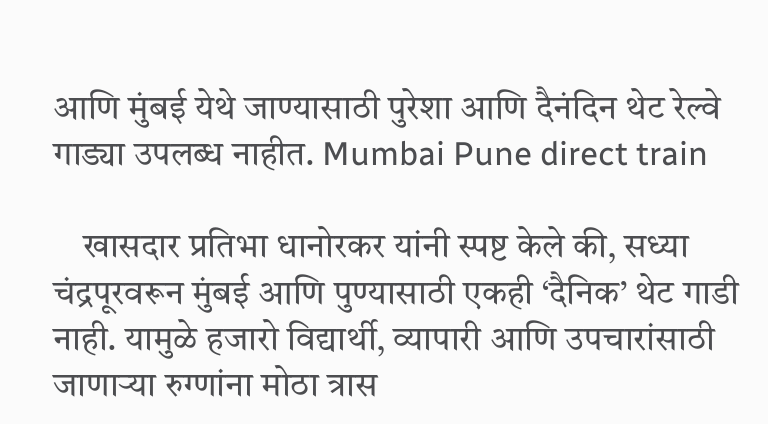आणि मुंबई येथे जाण्यासाठी पुरेशा आणि दैनंदिन थेट रेल्वे गाड्या उपलब्ध नाहीत. Mumbai Pune direct train

    खासदार प्रतिभा धानोरकर यांनी स्पष्ट केले की, सध्या चंद्रपूरवरून मुंबई आणि पुण्यासाठी एकही ‘दैनिक’ थेट गाडी नाही. यामुळे हजारो विद्यार्थी, व्यापारी आणि उपचारांसाठी जाणाऱ्या रुग्णांना मोठा त्रास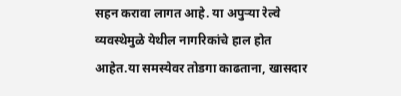सहन करावा लागत आहे. या अपुऱ्या रेल्वे व्यवस्थेमुळे येथील नागरिकांचे हाल होत आहेत.या समस्येवर तोडगा काढताना, खासदार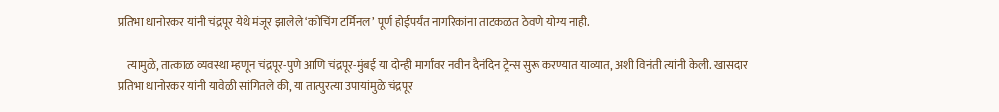प्रतिभा धानोरकर यांनी चंद्रपूर येथे मंजूर झालेले ‘कोचिंग टर्मिनल’ पूर्ण होईपर्यंत नागरिकांना ताटकळत ठेवणे योग्य नाही.

    त्यामुळे, तात्काळ व्यवस्था म्हणून चंद्रपूर-पुणे आणि चंद्रपूर-मुंबई या दोन्ही मार्गांवर नवीन दैनंदिन ट्रेन्स सुरू करण्यात याव्यात, अशी विनंती त्यांनी केली. खासदार प्रतिभा धानोरकर यांनी यावेळी सांगितले की, या तात्पुरत्या उपायांमुळे चंद्रपूर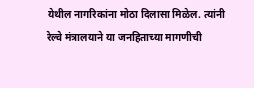येथील नागरिकांना मोठा दिलासा मिळेल. त्यांनी रेल्वे मंत्रालयाने या जनहिताच्या मागणीची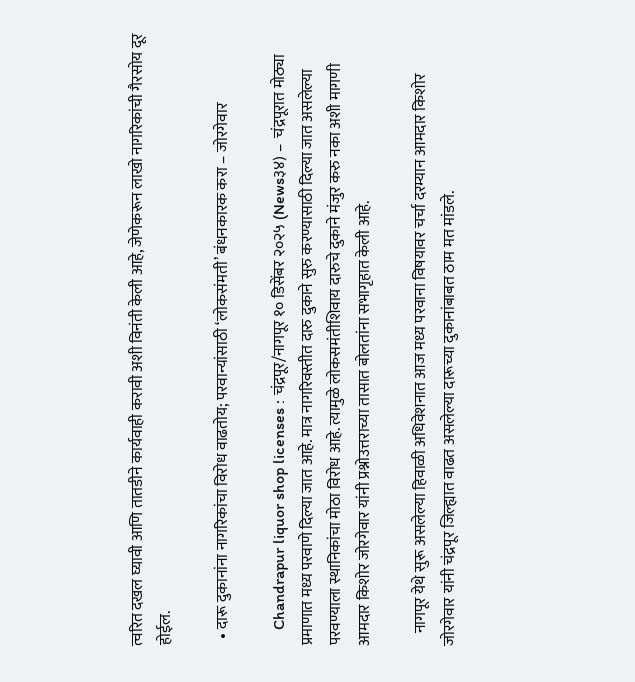त्वरित दखल घ्यावी आणि तातडीने कार्यवाही करावी अशी विनंती केली आहे, जेणेकरून लाखो नागरिकांची गैरसोय दूर होईल.

  • दारू दुकानांना नागरिकांचा विरोध वाढतोय; परवान्यांसाठी ‘लोकसंमती’ बंधनकारक करा – जोरगेवार

    Chandrapur liquor shop licenses : चंद्रपूर/नागपूर १० डिसेंबर २०२५ (News३४) –  चंद्रपूरात मोठ्या प्रमाणात मध्य परवाणे दिल्या जात आहे. मात्र नागरिवस्तीत दारु दुकाने सुरु करण्यासाठी दिल्या जात असलेल्या परवण्याला स्थानिकांचा मोठा विरोध आहे. त्यामुळे लोकसमंतीशिवाय दारुचे दुकाने मंजुर करु नका अशी मागणी आमदार किशोर जोरगेवार यांनी प्रश्नोउत्तराच्या तासात बोलतांना सभागृहात केली आहे.

    नागपूर येथे सुरू असलेल्या हिवाळी अधिवेशनात आज मध्य परवाना विषयावर चर्चा दरम्यान आमदार किशोर जोरगेवार यांनी चंद्रपूर जिल्ह्यात वाढत असलेल्या दारूच्या दुकानांबाबत ठाम मत मांडले.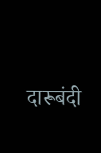दारूबंदी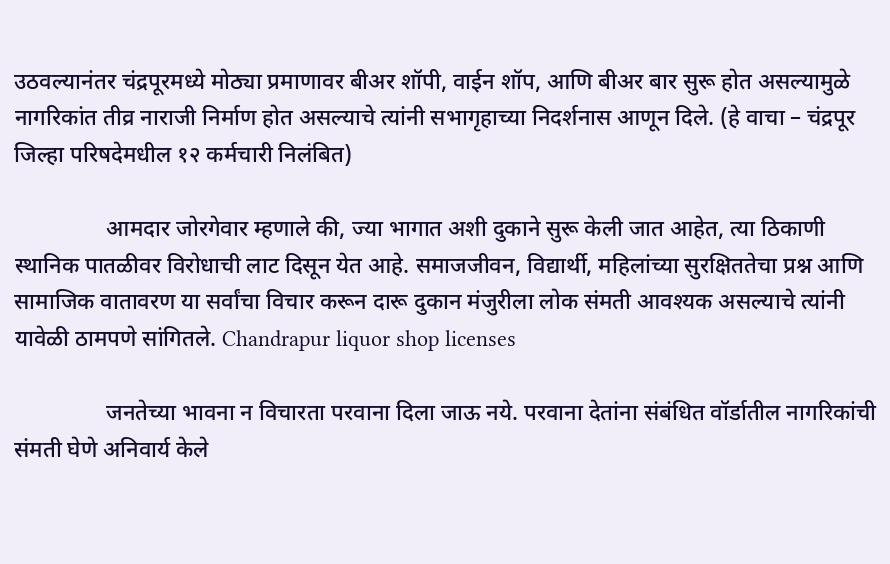उठवल्यानंतर चंद्रपूरमध्ये मोठ्या प्रमाणावर बीअर शॉपी, वाईन शॉप, आणि बीअर बार सुरू होत असल्यामुळे नागरिकांत तीव्र नाराजी निर्माण होत असल्याचे त्यांनी सभागृहाच्या निदर्शनास आणून दिले. (हे वाचा – चंद्रपूर जिल्हा परिषदेमधील १२ कर्मचारी निलंबित)

                आमदार जोरगेवार म्हणाले की, ज्या भागात अशी दुकाने सुरू केली जात आहेत, त्या ठिकाणी स्थानिक पातळीवर विरोधाची लाट दिसून येत आहे. समाजजीवन, विद्यार्थी, महिलांच्या सुरक्षिततेचा प्रश्न आणि सामाजिक वातावरण या सर्वांचा विचार करून दारू दुकान मंजुरीला लोक संमती आवश्यक असल्याचे त्यांनी यावेळी ठामपणे सांगितले. Chandrapur liquor shop licenses

                जनतेच्या भावना न विचारता परवाना दिला जाऊ नये. परवाना देतांना संबंधित वॉर्डातील नागरिकांची संमती घेणे अनिवार्य केले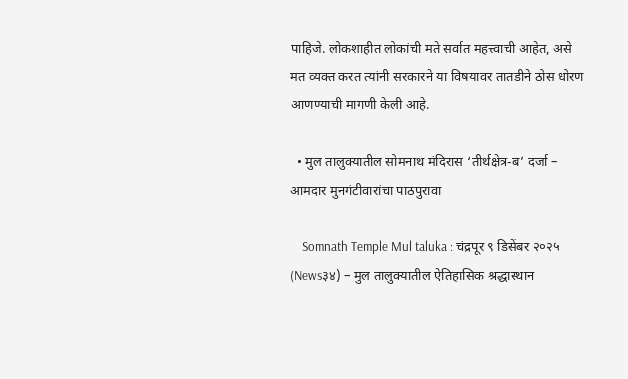पाहिजे. लोकशाहीत लोकांची मते सर्वात महत्त्वाची आहेत, असे मत व्यक्त करत त्यांनी सरकारने या विषयावर तातडीने ठोस धोरण आणण्याची मागणी केली आहे.

  • मुल तालुक्यातील सोमनाथ मंदिरास ‘तीर्थक्षेत्र-ब’ दर्जा – आमदार मुनगंटीवारांचा पाठपुरावा

    Somnath Temple Mul taluka : चंद्रपूर ९ डिसेंबर २०२५ (News३४) – मुल तालुक्यातील ऐतिहासिक श्रद्धास्थान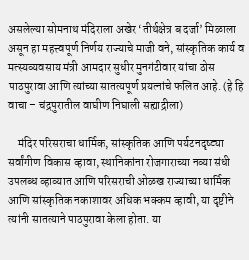असलेल्या सोमनाथ मंदिराला अखेर ‘तीर्थक्षेत्र ब दर्जा’ मिळाला असून हा महत्त्वपूर्ण निर्णय राज्याचे माजी वने, सांस्कृतिक कार्य व मत्स्यव्यवसाय मंत्री आमदार सुधीर मुनगंटीवार यांचा ठोस पाठपुरावा आणि त्यांच्या सातत्यपूर्ण प्रयत्नांचे फलित आहे. (हे हि वाचा – चंद्रपुरातील वाघीण निघाली सह्याद्रीला)

    मंदिर परिसराचा धार्मिक, सांस्कृतिक आणि पर्यटनदृष्ट्या सर्वांगीण विकास व्हावा, स्थानिकांना रोजगाराच्या नव्या संधी उपलब्ध व्हाव्यात आणि परिसराची ओळख राज्याच्या धार्मिक आणि सांस्कृतिक नकाशावर अधिक भक्कम व्हावी, या दृष्टीने त्यांनी सातत्याने पाठपुरावा केला होता. या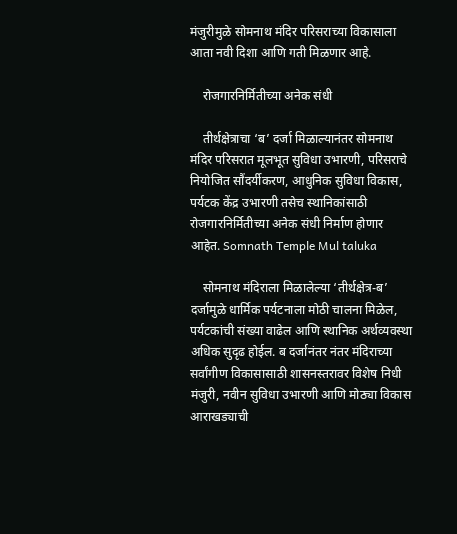मंजुरीमुळे सोमनाथ मंदिर परिसराच्या विकासाला आता नवी दिशा आणि गती मिळणार आहे.

    रोजगारनिर्मितीच्या अनेक संधी

    तीर्थक्षेत्राचा ‘ब’ दर्जा मिळाल्यानंतर सोमनाथ मंदिर परिसरात मूलभूत सुविधा उभारणी, परिसराचे नियोजित सौंदर्यीकरण, आधुनिक सुविधा विकास, पर्यटक केंद्र उभारणी तसेच स्थानिकांसाठी रोजगारनिर्मितीच्या अनेक संधी निर्माण होणार आहेत. Somnath Temple Mul taluka

    सोमनाथ मंदिराला मिळालेल्या ‘तीर्थक्षेत्र-ब’ दर्जामुळे धार्मिक पर्यटनाला मोठी चालना मिळेल, पर्यटकांची संख्या वाढेल आणि स्थानिक अर्थव्यवस्था अधिक सुदृढ होईल. ब दर्जानंतर नंतर मंदिराच्या सर्वांगीण विकासासाठी शासनस्तरावर विशेष निधी मंजुरी, नवीन सुविधा उभारणी आणि मोठ्या विकास आराखड्याची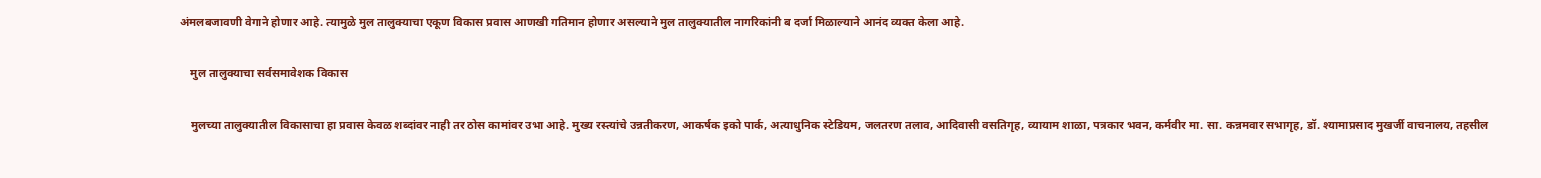अंमलबजावणी वेगाने होणार आहे. त्यामुळे मुल तालुक्याचा एकूण विकास प्रवास आणखी गतिमान होणार असल्याने मुल तालुक्यातील नागरिकांनी ब दर्जा मिळाल्याने आनंद व्यक्त केला आहे.

    मुल तालुक्याचा सर्वसमावेशक विकास

    मुलच्या तालुक्यातील विकासाचा हा प्रवास केवळ शब्दांवर नाही तर ठोस कामांवर उभा आहे. मुख्य रस्त्यांचे उन्नतीकरण, आकर्षक इको पार्क, अत्याधुनिक स्टेडियम, जलतरण तलाव, आदिवासी वसतिगृह, व्यायाम शाळा, पत्रकार भवन, कर्मवीर मा. सा. कन्नमवार सभागृह, डॉ. श्यामाप्रसाद मुखर्जी वाचनालय, तहसील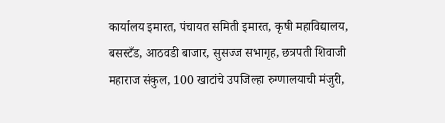कार्यालय इमारत, पंचायत समिती इमारत, कृषी महाविद्यालय, बसस्टँड, आठवडी बाजार, सुसज्ज सभागृह, छत्रपती शिवाजी महाराज संकुल, 100 खाटांचे उपजिल्हा रुग्णालयाची मंजुरी,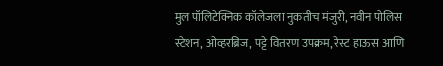मुल पॉलिटेक्निक कॉलेजला नुकतीच मंजुरी, नवीन पोलिस स्टेशन, ओव्हरब्रिज, पट्टे वितरण उपक्रम, रेस्ट हाऊस आणि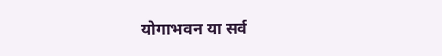योगाभवन या सर्व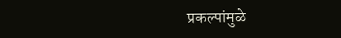प्रकल्पांमुळे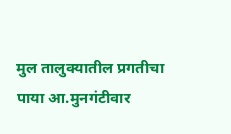मुल तालुक्यातील प्रगतीचा पाया आ.मुनगंटीवार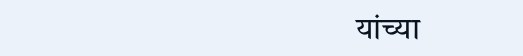यांच्या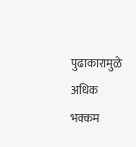पुढाकारामुळे अधिक भक्कम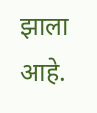झाला आहे.